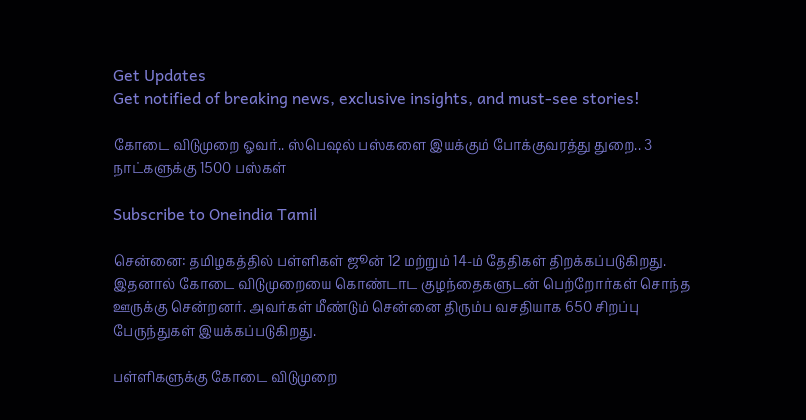Get Updates
Get notified of breaking news, exclusive insights, and must-see stories!

கோடை விடுமுறை ஓவர்.. ஸ்பெஷல் பஸ்களை இயக்கும் போக்குவரத்து துறை.. 3 நாட்களுக்கு 1500 பஸ்கள்

Subscribe to Oneindia Tamil

சென்னை: தமிழகத்தில் பள்ளிகள் ஜூன் 12 மற்றும் 14-ம் தேதிகள் திறக்கப்படுகிறது. இதனால் கோடை விடுமுறையை கொண்டாட குழந்தைகளுடன் பெற்றோர்கள் சொந்த ஊருக்கு சென்றனர். அவர்கள் மீண்டும் சென்னை திரும்ப வசதியாக 650 சிறப்பு பேருந்துகள் இயக்கப்படுகிறது.

பள்ளிகளுக்கு கோடை விடுமுறை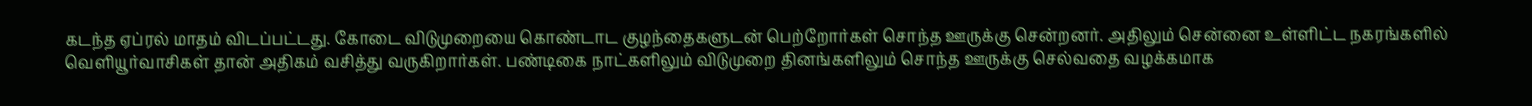கடந்த ஏப்ரல் மாதம் விடப்பட்டது. கோடை விடுமுறையை கொண்டாட குழந்தைகளுடன் பெற்றோர்கள் சொந்த ஊருக்கு சென்றனர். அதிலும் சென்னை உள்ளிட்ட நகரங்களில் வெளியூர்வாசிகள் தான் அதிகம் வசித்து வருகிறார்கள். பண்டிகை நாட்களிலும் விடுமுறை தினங்களிலும் சொந்த ஊருக்கு செல்வதை வழக்கமாக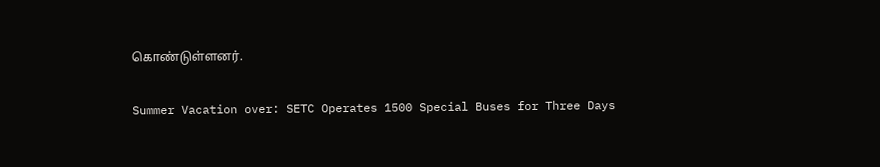கொண்டுள்ளனர்.

Summer Vacation over: SETC Operates 1500 Special Buses for Three Days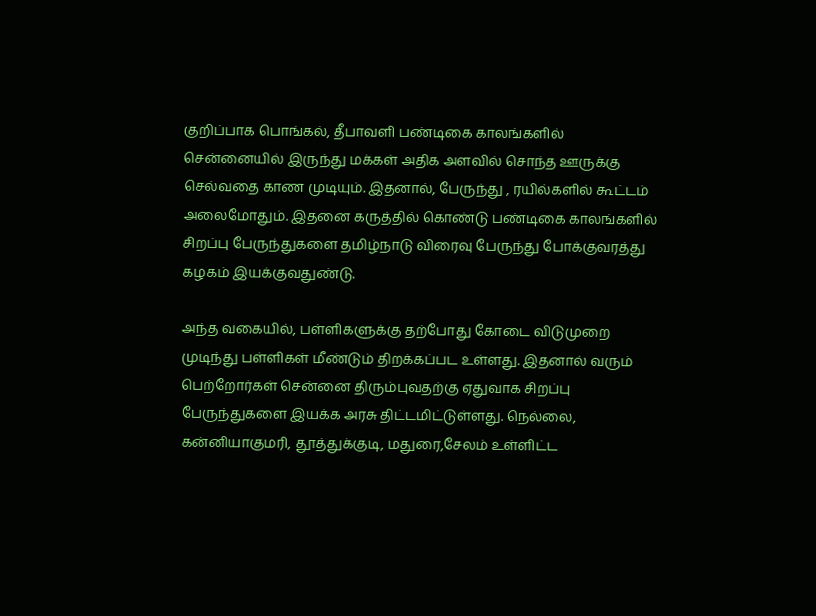குறிப்பாக பொங்கல், தீபாவளி பண்டிகை காலங்களில் சென்னையில் இருந்து மக்கள் அதிக அளவில் சொந்த ஊருக்கு செல்வதை காண முடியும். இதனால், பேருந்து , ரயில்களில் கூட்டம் அலைமோதும். இதனை கருத்தில் கொண்டு பண்டிகை காலங்களில் சிறப்பு பேருந்துகளை தமிழ்நாடு விரைவு பேருந்து போக்குவரத்து கழகம் இயக்குவதுண்டு.

அந்த வகையில், பள்ளிகளுக்கு தற்போது கோடை விடுமுறை முடிந்து பள்ளிகள் மீண்டும் திறக்கப்பட உள்ளது. இதனால் வரும் பெற்றோர்கள் சென்னை திரும்புவதற்கு ஏதுவாக சிறப்பு பேருந்துகளை இயக்க அரசு திட்டமிட்டுள்ளது. நெல்லை, கன்னியாகுமரி, தூத்துக்குடி, மதுரை,சேலம் உள்ளிட்ட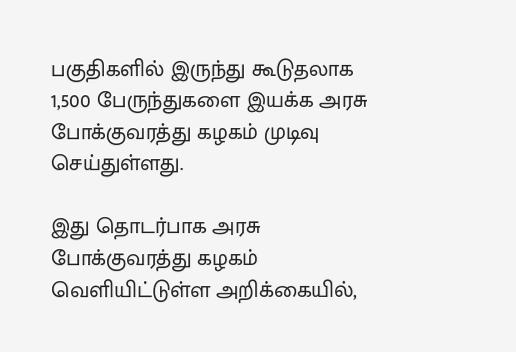பகுதிகளில் இருந்து கூடுதலாக 1,500 பேருந்துகளை இயக்க அரசு போக்குவரத்து கழகம் முடிவு செய்துள்ளது.

இது தொடர்பாக அரசு போக்குவரத்து கழகம் வெளியிட்டுள்ள அறிக்கையில்,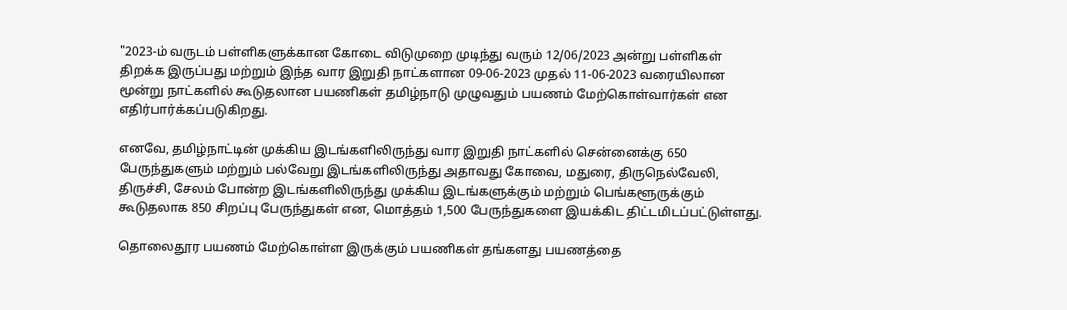"2023-ம் வருடம் பள்ளிகளுக்கான கோடை விடுமுறை முடிந்து வரும் 12/06/2023 அன்று பள்ளிகள் திறக்க இருப்பது மற்றும் இந்த வார இறுதி நாட்களான 09-06-2023 முதல் 11-06-2023 வரையிலான மூன்று நாட்களில் கூடுதலான பயணிகள் தமிழ்நாடு முழுவதும் பயணம் மேற்கொள்வார்கள் என எதிர்பார்க்கப்படுகிறது.

எனவே, தமிழ்நாட்டின் முக்கிய இடங்களிலிருந்து வார இறுதி நாட்களில் சென்னைக்கு 650 பேருந்துகளும் மற்றும் பல்வேறு இடங்களிலிருந்து அதாவது கோவை, மதுரை, திருநெல்வேலி, திருச்சி, சேலம் போன்ற இடங்களிலிருந்து முக்கிய இடங்களுக்கும் மற்றும் பெங்களூருக்கும் கூடுதலாக 850 சிறப்பு பேருந்துகள் என, மொத்தம் 1,500 பேருந்துகளை இயக்கிட திட்டமிடப்பட்டுள்ளது.

தொலைதூர பயணம் மேற்கொள்ள இருக்கும் பயணிகள் தங்களது பயணத்தை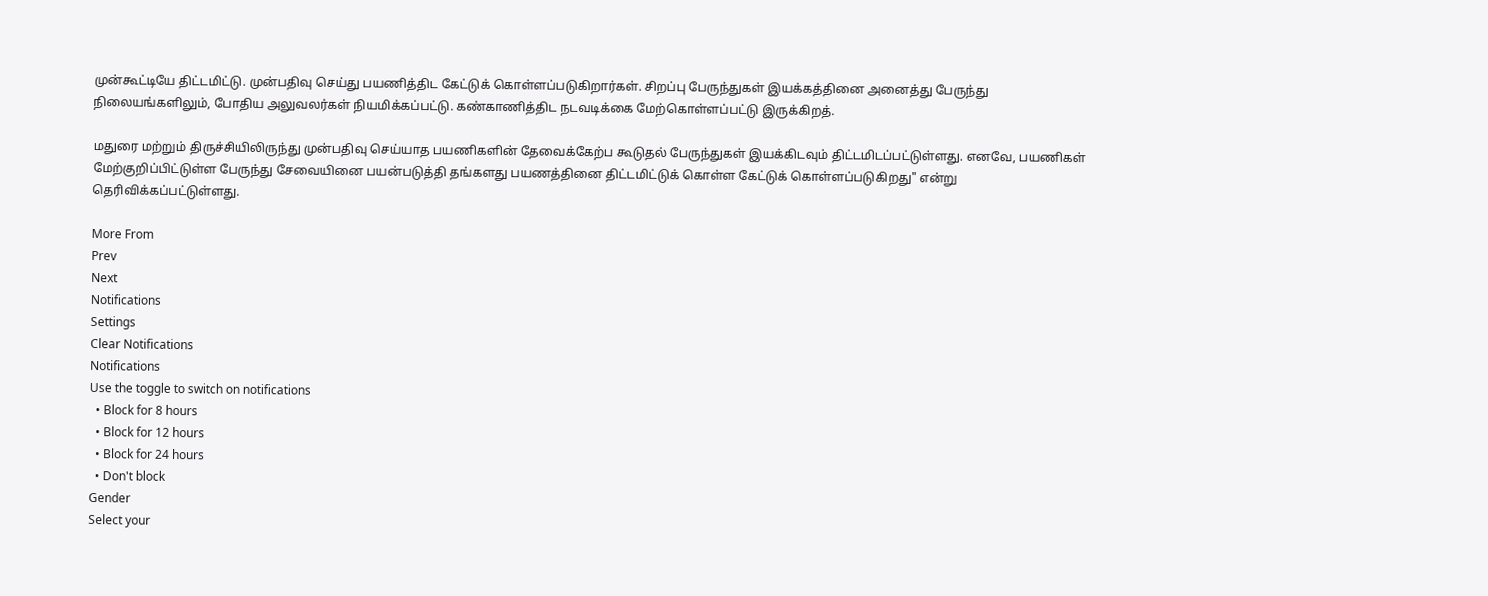முன்கூட்டியே திட்டமிட்டு. முன்பதிவு செய்து பயணித்திட கேட்டுக் கொள்ளப்படுகிறார்கள். சிறப்பு பேருந்துகள் இயக்கத்தினை அனைத்து பேருந்து நிலையங்களிலும், போதிய அலுவலர்கள் நியமிக்கப்பட்டு. கண்காணித்திட நடவடிக்கை மேற்கொள்ளப்பட்டு இருக்கிறத்.

மதுரை மற்றும் திருச்சியிலிருந்து முன்பதிவு செய்யாத பயணிகளின் தேவைக்கேற்ப கூடுதல் பேருந்துகள் இயக்கிடவும் திட்டமிடப்பட்டுள்ளது. எனவே, பயணிகள் மேற்குறிப்பிட்டுள்ள பேருந்து சேவையினை பயன்படுத்தி தங்களது பயணத்தினை திட்டமிட்டுக் கொள்ள கேட்டுக் கொள்ளப்படுகிறது" என்று தெரிவிக்கப்பட்டுள்ளது.

More From
Prev
Next
Notifications
Settings
Clear Notifications
Notifications
Use the toggle to switch on notifications
  • Block for 8 hours
  • Block for 12 hours
  • Block for 24 hours
  • Don't block
Gender
Select your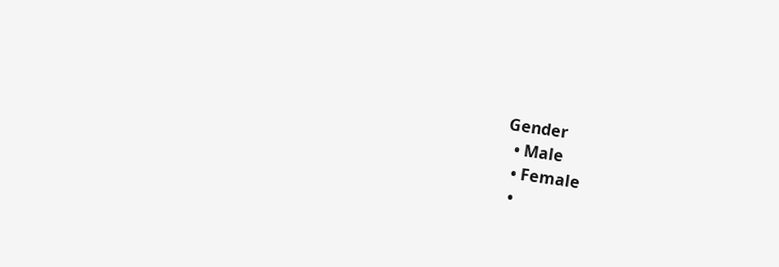Gender
  • Male
  • Female
  •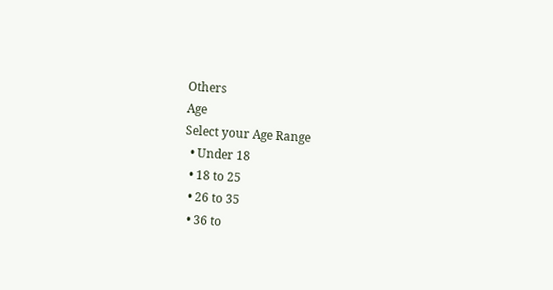Others
Age
Select your Age Range
  • Under 18
  • 18 to 25
  • 26 to 35
  • 36 to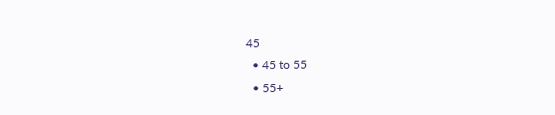45
  • 45 to 55
  • 55+